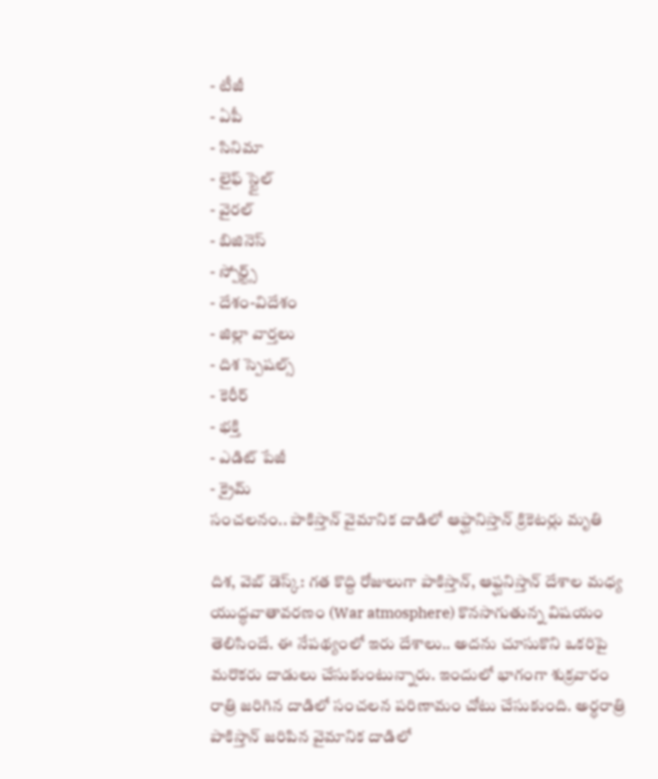- టీజీ
- ఏపీ
- సినిమా
- లైఫ్ స్టైల్
- వైరల్
- బిజినెస్
- స్పోర్ట్స్
- దేశం-విదేశం
- జిల్లా వార్తలు
- దిశ స్పెషల్స్
- కెరీర్
- భక్తి
- ఎడిట్ పేజీ
- క్రైమ్
సంచలనం.. పాకిస్తాన్ వైమానిక దాడిలో ఆఫ్ఘానిస్తాన్ క్రికెటర్లు మృతి

దిశ, వెబ్ డెస్క్: గత కొద్ది రోజులుగా పాకిస్తాన్, ఆఫ్ఘనిస్తాన్ దేశాల మధ్య యుద్ధవాతావరణం (War atmosphere) కొనసాగుతున్న విషయం తెలిసిందే. ఈ నేపథ్యంలో ఇరు దేశాలు.. అదను చూసుకొని ఒకరిపై మరొకరు దాడులు చేసుకుంటున్నారు. ఇందులో భాగంగా శుక్రవారం రాత్రి జరిగిన దాడిలో సంచలన పరిణామం చోటు చేసుకుంది. అర్ధరాత్రి పాకిస్తాన్ జరిపిన వైమానిక దాడిలో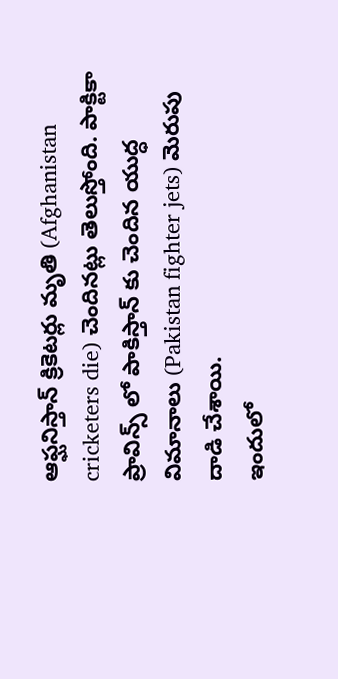ఆఫ్ఘనిస్తాన్ క్రికెటర్లు మృతి (Afghanistan cricketers die) చెందినట్లు తెలుస్తోంది. పాక్టికా ప్రావిన్స్ లో పాకిస్తాన్ కు చెందిన యుద్ధ విమానాలు (Pakistan fighter jets) మెరుపు దాడి చేశాయి.
ఇందులో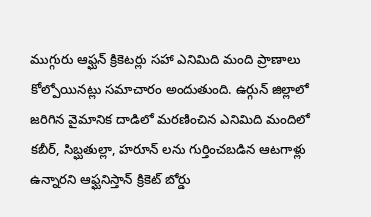ముగ్గురు ఆఫ్ఘన్ క్రికెటర్లు సహా ఎనిమిది మంది ప్రాణాలు కోల్పోయినట్లు సమాచారం అందుతుంది. ఉర్గున్ జిల్లాలో జరిగిన వైమానిక దాడిలో మరణించిన ఎనిమిది మందిలో కబీర్, సిబ్ఘతుల్లా, హరూన్ లను గుర్తించబడిన ఆటగాళ్లు ఉన్నారని ఆఫ్ఘనిస్తాన్ క్రికెట్ బోర్డు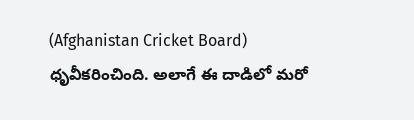(Afghanistan Cricket Board) ధృవీకరించింది. అలాగే ఈ దాడిలో మరో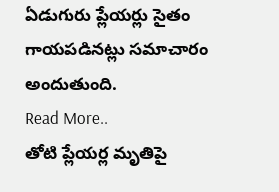ఏడుగురు ప్లేయర్లు సైతం గాయపడినట్లు సమాచారం అందుతుంది.
Read More..
తోటి ప్లేయర్ల మృతిపై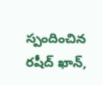స్పందించిన రషీద్ ఖాన్,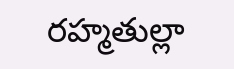రహ్మతుల్లా